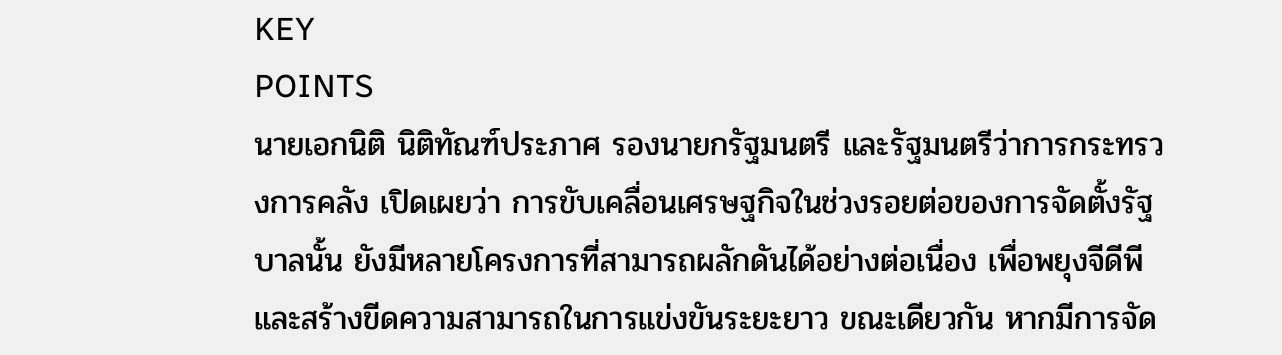KEY
POINTS
นายเอกนิติ นิติทัณฑ์ประภาศ รองนายกรัฐมนตรี และรัฐมนตรีว่าการกระทรวงการคลัง เปิดเผยว่า การขับเคลื่อนเศรษฐกิจในช่วงรอยต่อของการจัดตั้งรัฐบาลนั้น ยังมีหลายโครงการที่สามารถผลักดันได้อย่างต่อเนื่อง เพื่อพยุงจีดีพีและสร้างขีดความสามารถในการแข่งขันระยะยาว ขณะเดียวกัน หากมีการจัด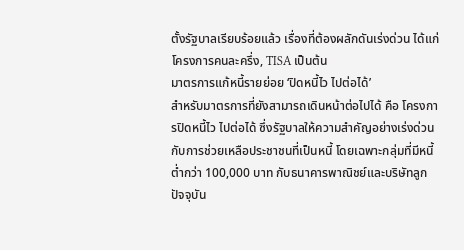ตั้งรัฐบาลเรียบร้อยแล้ว เรื่องที่ต้องผลักดันเร่งด่วน ได้แก่ โครงการคนละครึ่ง, TISA เป็นต้น
มาตรการแก้หนี้รายย่อย ‘ปิดหนี้ไว ไปต่อได้’
สำหรับมาตรการที่ยังสามารถเดินหน้าต่อไปได้ คือ โครงการปิดหนี้ไว ไปต่อได้ ซึ่งรัฐบาลให้ความสำคัญอย่างเร่งด่วนกับการช่วยเหลือประชาชนที่เป็นหนี้ โดยเฉพาะกลุ่มที่มีหนี้ต่ำกว่า 100,000 บาท กับธนาคารพาณิชย์และบริษัทลูก ปัจจุบัน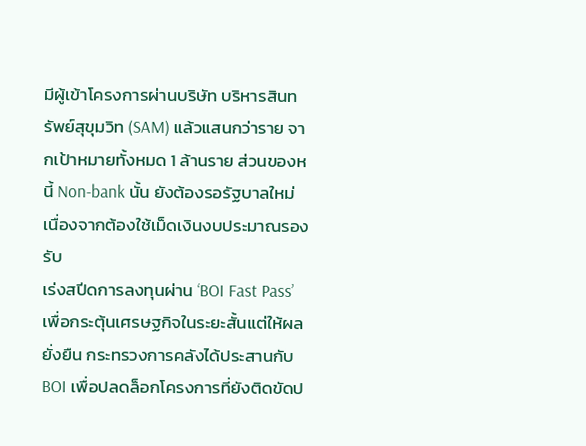มีผู้เข้าโครงการผ่านบริษัท บริหารสินทรัพย์สุขุมวิท (SAM) แล้วแสนกว่าราย จากเป้าหมายทั้งหมด 1 ล้านราย ส่วนของหนี้ Non-bank นั้น ยังต้องรอรัฐบาลใหม่เนื่องจากต้องใช้เม็ดเงินงบประมาณรองรับ
เร่งสปีดการลงทุนผ่าน ‘BOI Fast Pass’
เพื่อกระตุ้นเศรษฐกิจในระยะสั้นแต่ให้ผลยั่งยืน กระทรวงการคลังได้ประสานกับ BOI เพื่อปลดล็อกโครงการที่ยังติดขัดป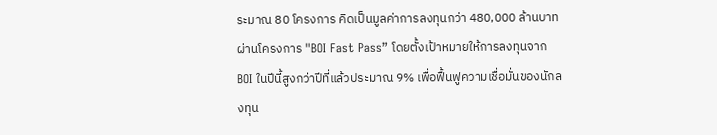ระมาณ 80 โครงการ คิดเป็นมูลค่าการลงทุนกว่า 480,000 ล้านบาท ผ่านโครงการ "BOI Fast Pass” โดยตั้งเป้าหมายให้การลงทุนจาก BOI ในปีนี้สูงกว่าปีที่แล้วประมาณ 9% เพื่อฟื้นฟูความเชื่อมั่นของนักลงทุน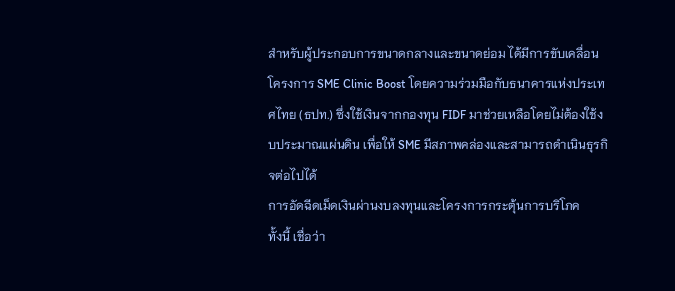สำหรับผู้ประกอบการขนาดกลางและขนาดย่อม ได้มีการขับเคลื่อนโครงการ SME Clinic Boost โดยความร่วมมือกับธนาคารแห่งประเทศไทย (ธปท.) ซึ่งใช้เงินจากกองทุน FIDF มาช่วยเหลือโดยไม่ต้องใช้งบประมาณแผ่นดิน เพื่อให้ SME มีสภาพคล่องและสามารถดำเนินธุรกิจต่อไปได้
การอัดฉีดเม็ดเงินผ่านงบลงทุนและโครงการกระตุ้นการบริโภค
ทั้งนี้ เชื่อว่า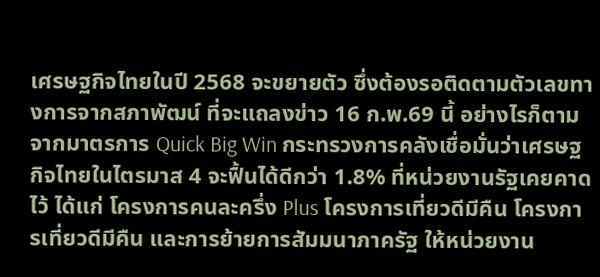เศรษฐกิจไทยในปี 2568 จะขยายตัว ซึ่งต้องรอติดตามตัวเลขทางการจากสภาพัฒน์ ที่จะแถลงข่าว 16 ก.พ.69 นี้ อย่างไรก็ตาม จากมาตรการ Quick Big Win กระทรวงการคลังเชื่อมั่นว่าเศรษฐกิจไทยในไตรมาส 4 จะฟื้นได้ดีกว่า 1.8% ที่หน่วยงานรัฐเคยคาดไว้ ได้แก่ โครงการคนละครึ่ง Plus โครงการเที่ยวดีมีคืน โครงการเที่ยวดีมีคืน และการย้ายการสัมมนาภาครัฐ ให้หน่วยงาน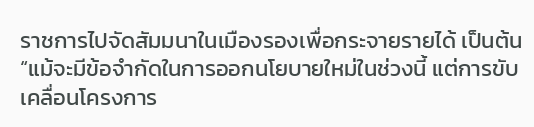ราชการไปจัดสัมมนาในเมืองรองเพื่อกระจายรายได้ เป็นต้น
“แม้จะมีข้อจำกัดในการออกนโยบายใหม่ในช่วงนี้ แต่การขับเคลื่อนโครงการ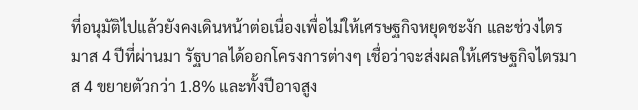ที่อนุมัติไปแล้วยังคงเดินหน้าต่อเนื่องเพื่อไม่ให้เศรษฐกิจหยุดชะงัก และช่วงไตรมาส 4 ปีที่ผ่านมา รัฐบาลได้ออกโครงการต่างๆ เชื่อว่าจะส่งผลให้เศรษฐกิจไตรมาส 4 ขยายตัวกว่า 1.8% และทั้งปีอาจสูง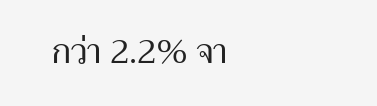กว่า 2.2% จา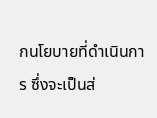กนโยบายที่ดำเนินการ ซึ่งจะเป็นส่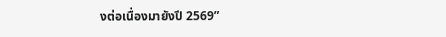งต่อเนื่องมายังปี 2569”